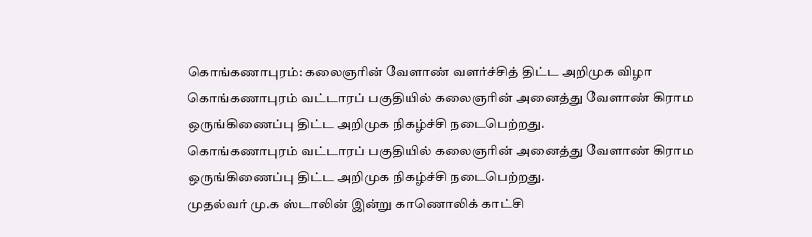கொங்கணாபுரம்: கலைஞரின் வேளாண் வளர்ச்சித் திட்ட அறிமுக விழா
கொங்கணாபுரம் வட்டாரப் பகுதியில் கலைஞரின் அனைத்து வேளாண் கிராம ஒருங்கிணைப்பு திட்ட அறிமுக நிகழ்ச்சி நடைபெற்றது.
கொங்கணாபுரம் வட்டாரப் பகுதியில் கலைஞரின் அனைத்து வேளாண் கிராம ஒருங்கிணைப்பு திட்ட அறிமுக நிகழ்ச்சி நடைபெற்றது.
முதல்வர் மு.க ஸ்டாலின் இன்று காணொலிக் காட்சி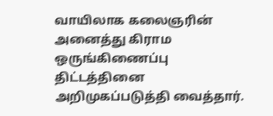வாயிலாக கலைஞரின் அனைத்து கிராம ஒருங்கிணைப்பு திட்டத்தினை அறிமுகப்படுத்தி வைத்தார்.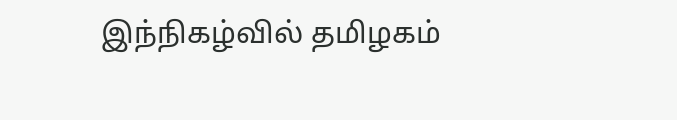இந்நிகழ்வில் தமிழகம்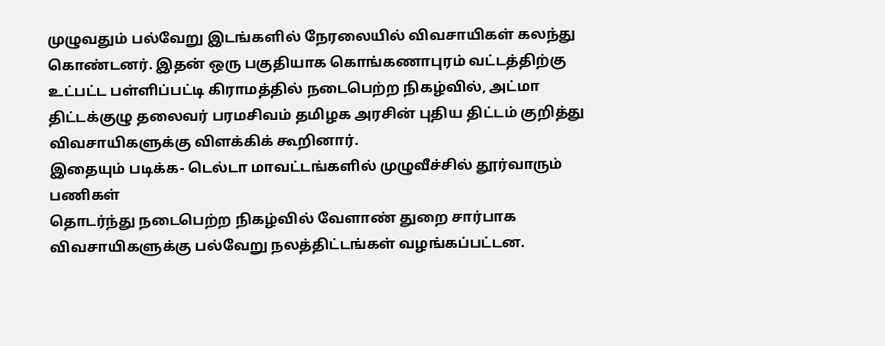முழுவதும் பல்வேறு இடங்களில் நேரலையில் விவசாயிகள் கலந்து கொண்டனர். இதன் ஒரு பகுதியாக கொங்கணாபுரம் வட்டத்திற்கு உட்பட்ட பள்ளிப்பட்டி கிராமத்தில் நடைபெற்ற நிகழ்வில், அட்மா திட்டக்குழு தலைவர் பரமசிவம் தமிழக அரசின் புதிய திட்டம் குறித்து விவசாயிகளுக்கு விளக்கிக் கூறினார்.
இதையும் படிக்க- டெல்டா மாவட்டங்களில் முழுவீச்சில் தூர்வாரும் பணிகள்
தொடர்ந்து நடைபெற்ற நிகழ்வில் வேளாண் துறை சார்பாக விவசாயிகளுக்கு பல்வேறு நலத்திட்டங்கள் வழங்கப்பட்டன.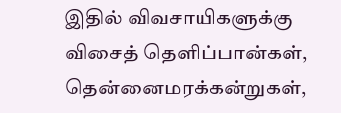இதில் விவசாயிகளுக்கு விசைத் தெளிப்பான்கள், தென்னைமரக்கன்றுகள்,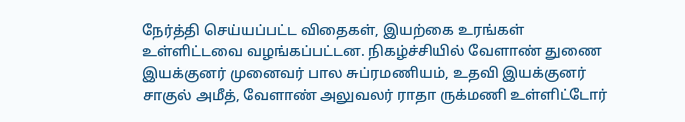நேர்த்தி செய்யப்பட்ட விதைகள், இயற்கை உரங்கள் உள்ளிட்டவை வழங்கப்பட்டன. நிகழ்ச்சியில் வேளாண் துணை இயக்குனர் முனைவர் பால சுப்ரமணியம், உதவி இயக்குனர் சாகுல் அமீத், வேளாண் அலுவலர் ராதா ருக்மணி உள்ளிட்டோர்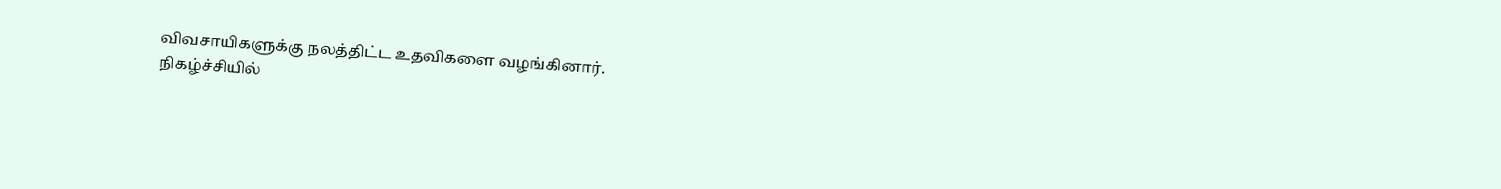விவசாயிகளுக்கு நலத்திட்ட உதவிகளை வழங்கினார்.
நிகழ்ச்சியில்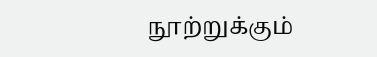நூற்றுக்கும்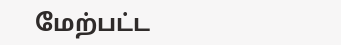மேற்பட்ட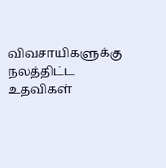விவசாயிகளுக்கு நலத்திட்ட உதவிகள்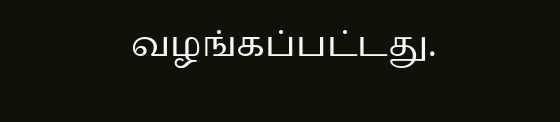வழங்கப்பட்டது.